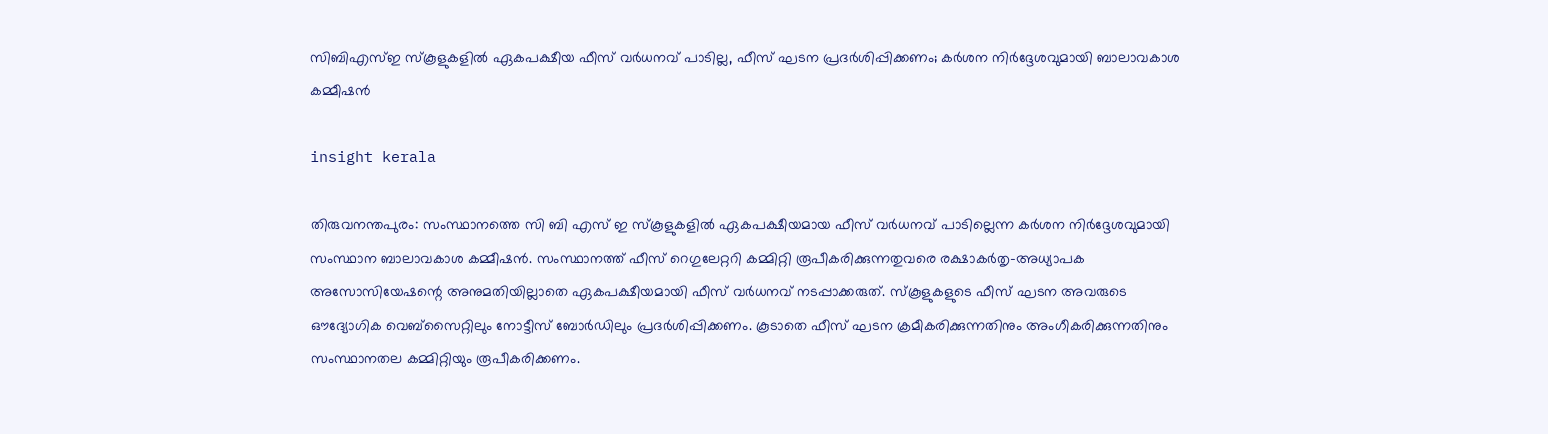സിബിഎസ്ഇ സ്കൂളുകളിൽ ഏകപക്ഷീയ ഫീസ് വർധനവ് പാടില്ല, ഫീസ് ഘടന പ്രദർശിപ്പിക്കണം; കർശന നിർദ്ദേശവുമായി ബാലാവകാശ കമ്മീഷൻ

insight kerala

തിരുവനന്തപുരം: സംസ്ഥാനത്തെ സി ബി എസ് ഇ സ്കൂളുകളിൽ ഏകപക്ഷീയമായ ഫീസ് വർധനവ് പാടില്ലെന്ന കർശന നിർദ്ദേശവുമായി സംസ്ഥാന ബാലാവകാശ കമ്മീഷൻ. സംസ്ഥാനത്ത് ഫീസ് റെഗുലേറ്ററി കമ്മിറ്റി രൂപീകരിക്കുന്നതുവരെ രക്ഷാകർതൃ-അധ്യാപക അസോസിയേഷന്റെ അനുമതിയില്ലാതെ ഏകപക്ഷീയമായി ഫീസ് വർധനവ് നടപ്പാക്കരുത്. സ്കൂളുകളുടെ ഫീസ് ഘടന അവരുടെ ഔദ്യോഗിക വെബ്സൈറ്റിലും നോട്ടീസ് ബോർഡിലും പ്രദർശിപ്പിക്കണം. കൂടാതെ ഫീസ് ഘടന ക്രമീകരിക്കുന്നതിനും അംഗീകരിക്കുന്നതിനും സംസ്ഥാനതല കമ്മിറ്റിയും രൂപീകരിക്കണം.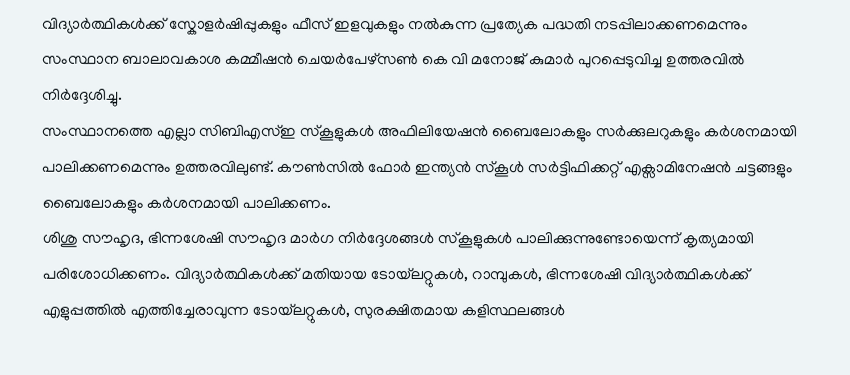വിദ്യാർത്ഥികൾക്ക് സ്കോളർഷിപ്പുകളും ഫീസ് ഇളവുകളും നൽകുന്ന പ്രത്യേക പദ്ധതി നടപ്പിലാക്കണമെന്നും സംസ്ഥാന ബാലാവകാശ കമ്മീഷൻ ചെയർപേഴ്സൺ കെ വി മനോജ് കുമാർ പുറപ്പെടുവിച്ച ഉത്തരവിൽ നിർദ്ദേശിച്ചു.
സംസ്ഥാനത്തെ എല്ലാ സിബിഎസ്ഇ സ്കൂളുകൾ അഫിലിയേഷൻ ബൈലോകളും സർക്കുലറുകളും കർശനമായി പാലിക്കണമെന്നും ഉത്തരവിലുണ്ട്. കൗൺസിൽ ഫോർ ഇന്ത്യൻ സ്കൂൾ സർട്ടിഫിക്കറ്റ് എക്സാമിനേഷൻ ചട്ടങ്ങളും ബൈലോകളും കർശനമായി പാലിക്കണം.
ശിശു സൗഹൃദ, ഭിന്നശേഷി സൗഹൃദ മാർഗ നിർദ്ദേശങ്ങൾ സ്കൂളുകൾ പാലിക്കുന്നുണ്ടോയെന്ന് കൃത്യമായി പരിശോധിക്കണം. വിദ്യാർത്ഥികൾക്ക് മതിയായ ടോയ്‌ലറ്റുകൾ, റാമ്പുകൾ, ഭിന്നശേഷി വിദ്യാർത്ഥികൾക്ക് എളുപ്പത്തിൽ എത്തിച്ചേരാവുന്ന ടോയ്‌ലറ്റുകൾ, സുരക്ഷിതമായ കളിസ്ഥലങ്ങൾ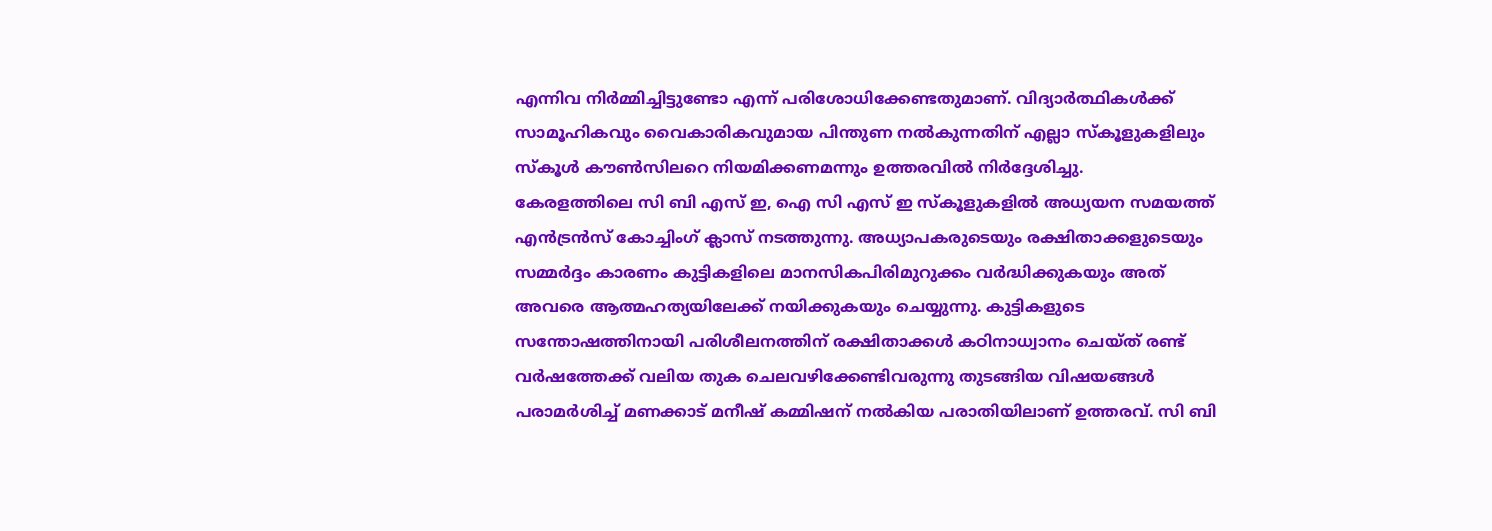എന്നിവ നിർമ്മിച്ചിട്ടുണ്ടോ എന്ന് പരിശോധിക്കേണ്ടതുമാണ്. വിദ്യാർത്ഥികൾക്ക് സാമൂഹികവും വൈകാരികവുമായ പിന്തുണ നൽകുന്നതിന് എല്ലാ സ്കൂളുകളിലും സ്കൂൾ കൗൺസിലറെ നിയമിക്കണമന്നും ഉത്തരവിൽ നിർദ്ദേശിച്ചു.
കേരളത്തിലെ സി ബി എസ് ഇ, ഐ സി എസ് ഇ സ്കൂളുകളിൽ അധ്യയന സമയത്ത് എൻട്രൻസ് കോച്ചിംഗ് ക്ലാസ് നടത്തുന്നു. അധ്യാപകരുടെയും രക്ഷിതാക്കളുടെയും സമ്മർദ്ദം കാരണം കുട്ടികളിലെ മാനസികപിരിമുറുക്കം വർദ്ധിക്കുകയും അത് അവരെ ആത്മഹത്യയിലേക്ക് നയിക്കുകയും ചെയ്യുന്നു. കുട്ടികളുടെ സന്തോഷത്തിനായി പരിശീലനത്തിന് രക്ഷിതാക്കൾ കഠിനാധ്വാനം ചെയ്ത് രണ്ട് വർഷത്തേക്ക് വലിയ തുക ചെലവഴിക്കേണ്ടിവരുന്നു തുടങ്ങിയ വിഷയങ്ങൾ പരാമർശിച്ച് മണക്കാട് മനീഷ് കമ്മിഷന് നൽകിയ പരാതിയിലാണ് ഉത്തരവ്. സി ബി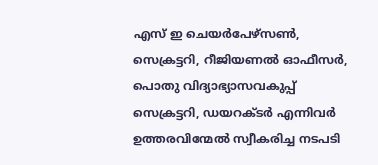എസ് ഇ ചെയർപേഴ്സൺ, സെക്രട്ടറി, റീജിയണൽ ഓഫീസർ, പൊതു വിദ്യാഭ്യാസവകുപ്പ് സെക്രട്ടറി, ഡയറക്ടർ എന്നിവർ ഉത്തരവിന്മേൽ സ്വീകരിച്ച നടപടി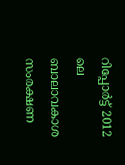റിപ്പോർട്ട് 2012 ലെ ബാലാവകാശ സംരക്ഷണ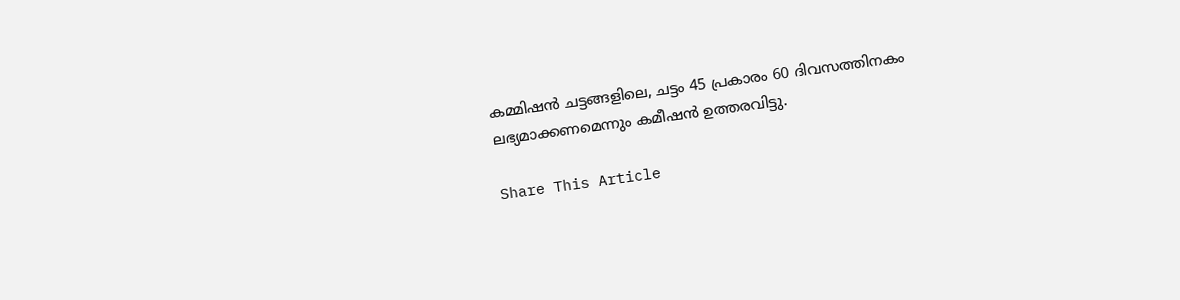കമ്മിഷൻ ചട്ടങ്ങളിലെ, ചട്ടം 45 പ്രകാരം 60 ദിവസത്തിനകം ലഭ്യമാക്കണമെന്നും കമീഷൻ ഉത്തരവിട്ടു.

Share This Article